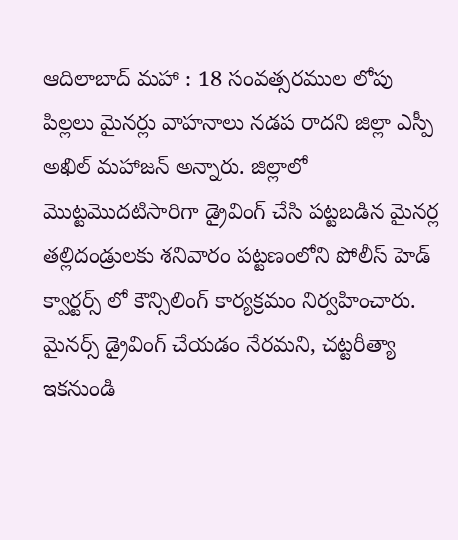ఆదిలాబాద్ మహా : 18 సంవత్సరముల లోపు పిల్లలు మైనర్లు వాహనాలు నడప రాదని జిల్లా ఎస్పీ అఖిల్ మహాజన్ అన్నారు. జిల్లాలో మొట్టమొదటిసారిగా డ్రైవింగ్ చేసి పట్టబడిన మైనర్ల తల్లిదండ్రులకు శనివారం పట్టణంలోని పోలీస్ హెడ్ క్వార్టర్స్ లో కౌన్సిలింగ్ కార్యక్రమం నిర్వహించారు. మైనర్స్ డ్రైవింగ్ చేయడం నేరమని, చట్టరీత్యా ఇకనుండి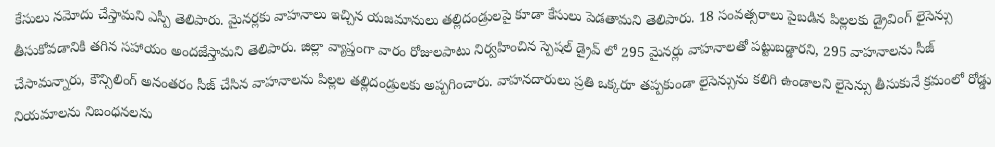కేసులు నమోదు చేస్తామని ఎస్పీ తెలిపారు. మైనర్లకు వాహనాలు ఇచ్చిన యజమానులు తల్లిదండ్రులపై కూడా కేసులు పెడతామని తెలిపారు. 18 సంవత్సరాలు పైబడిన పిల్లలకు డ్రైవింగ్ లైసెన్సు తీసుకోవడానికి తగిన సహాయం అందజేస్తామని తెలిపారు. జిల్లా వ్యాప్తంగా వారం రోజులపాటు నిర్వహించిన స్పెషల్ డ్రైవ్ లో 295 మైనర్లు వాహనాలతో పట్టుబడ్డారని, 295 వాహనాలను సీజ్ చేసామన్నారు, కౌన్సిలింగ్ అనంతరం సీజ్ చేసిన వాహనాలను పిల్లల తల్లిదండ్రులకు అప్పగించారు. వాహనదారులు ప్రతి ఒక్కరూ తప్పకుండా లైసెన్సును కలిగి ఉండాలని లైసెన్సు తీసుకునే క్రమంలో రోడ్డు నియమాలను నిబంధనలను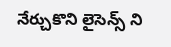నేర్చుకొని లైసెన్స్ ని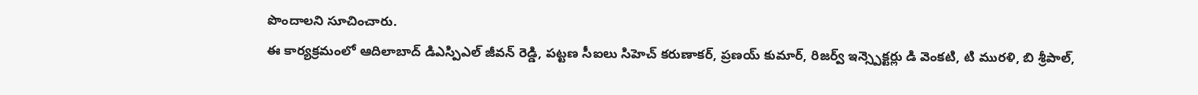పొందాలని సూచించారు.
ఈ కార్యక్రమంలో ఆదిలాబాద్ డిఎస్పిఎల్ జీవన్ రెడ్డి, పట్టణ సీఐలు సిహెచ్ కరుణాకర్, ప్రణయ్ కుమార్, రిజర్వ్ ఇన్స్పెక్టర్లు డి వెంకటి, టి మురళి, బి శ్రీపాల్,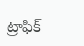ట్రాఫిక్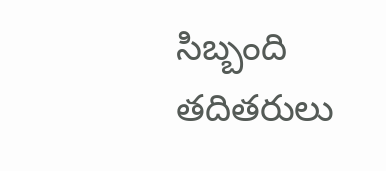సిబ్బంది తదితరులు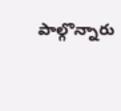పాల్గొన్నారు